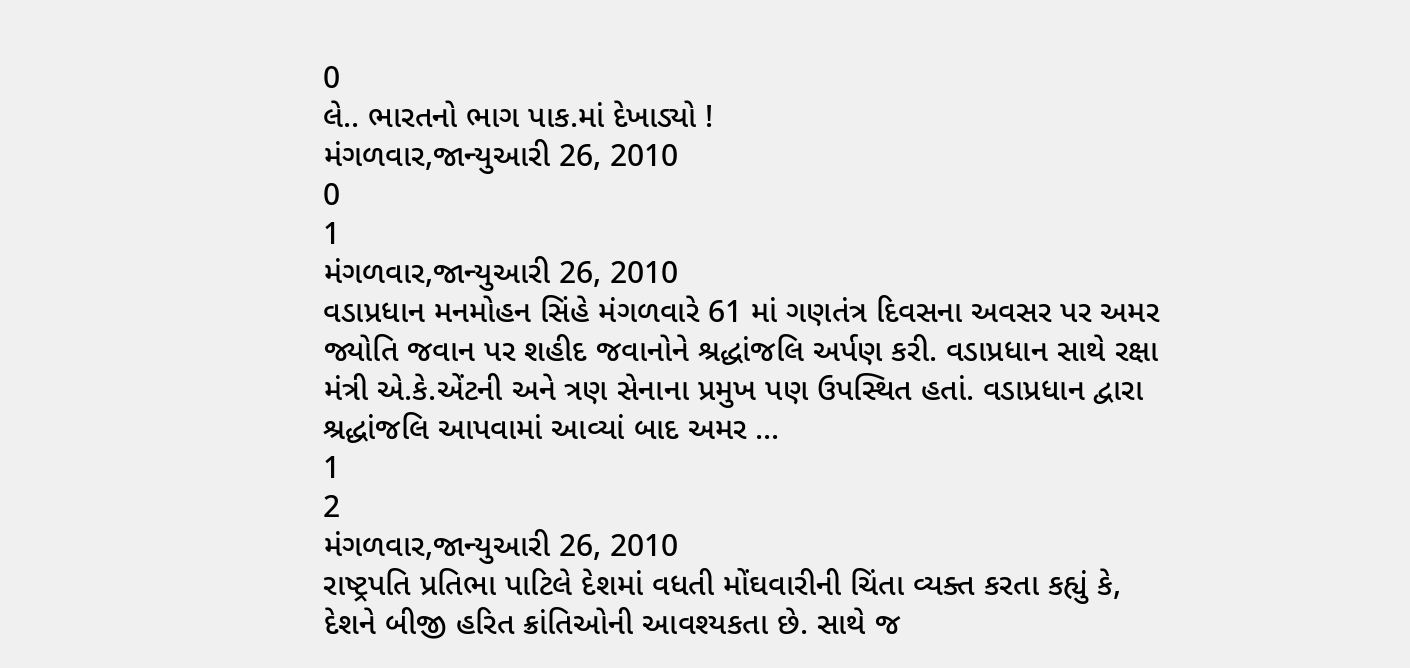0
લે.. ભારતનો ભાગ પાક.માં દેખાડ્યો !
મંગળવાર,જાન્યુઆરી 26, 2010
0
1
મંગળવાર,જાન્યુઆરી 26, 2010
વડાપ્રધાન મનમોહન સિંહે મંગળવારે 61 માં ગણતંત્ર દિવસના અવસર પર અમર જ્યોતિ જવાન પર શહીદ જવાનોને શ્રદ્ધાંજલિ અર્પણ કરી. વડાપ્રધાન સાથે રક્ષા મંત્રી એ.કે.એંટની અને ત્રણ સેનાના પ્રમુખ પણ ઉપસ્થિત હતાં. વડાપ્રધાન દ્વારા શ્રદ્ધાંજલિ આપવામાં આવ્યાં બાદ અમર ...
1
2
મંગળવાર,જાન્યુઆરી 26, 2010
રાષ્ટ્રપતિ પ્રતિભા પાટિલે દેશમાં વધતી મોંઘવારીની ચિંતા વ્યક્ત કરતા કહ્યું કે, દેશને બીજી હરિત ક્રાંતિઓની આવશ્યકતા છે. સાથે જ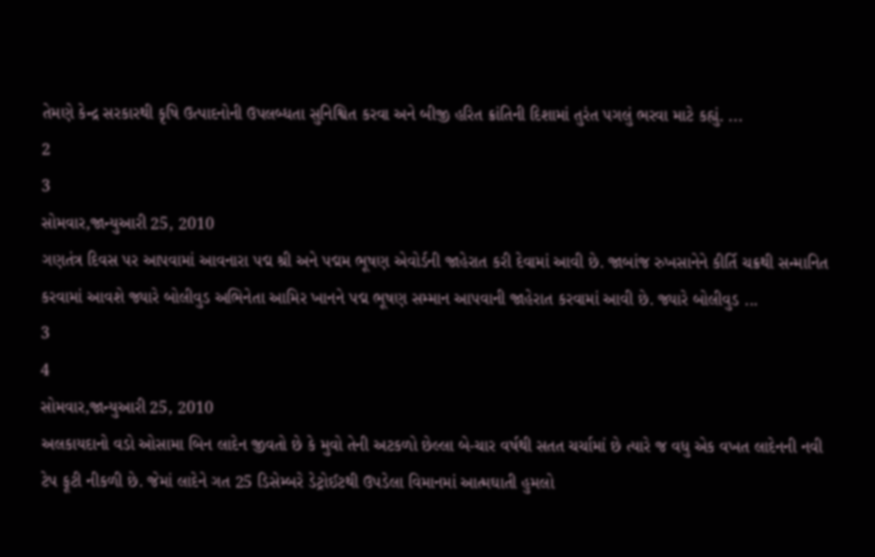તેમણે કેન્દ્ર સરકારથી કૃષિ ઉત્પાદનોની ઉપલબ્ધતા સુનિશ્વિત કરવા અને બીજી હરિત ક્રાંતિની દિશામાં તુરંત પગલું ભરવા માટે કહ્યું. ...
2
3
સોમવાર,જાન્યુઆરી 25, 2010
ગણતંત્ર દિવસ પર આપવામાં આવનારા પદ્મ શ્રી અને પદ્મમ ભૂષણ એવોર્ડની જાહેરાત કરી દેવામાં આવી છે. જાબાંજ રુખસાનેને કીર્તિ ચક્રથી સન્માનિત કરવામાં આવશે જ્યારે બોલીવુડ અભિનેતા આમિર ખાનને પદ્મ ભૂષણ સમ્માન આપવાની જાહેરાત કરવામાં આવી છે. જ્યારે બોલીવુડ ...
3
4
સોમવાર,જાન્યુઆરી 25, 2010
અલકાયદાનો વડો ઓસામા બિન લાદેન જીવતો છે કે મુવો તેની અટકળો છેલ્લા બે-ચાર વર્ષથી સતત ચર્ચામાં છે ત્યારે જ વધુ એક વખત લાદેનની નવી ટેપ ફૂટી નીકળી છે. જેમાં લાદેને ગત 25 ડિસેમ્બરે ડેટ્રોઈટથી ઉપડેલા વિમાનમાં આત્મઘાતી હુમલો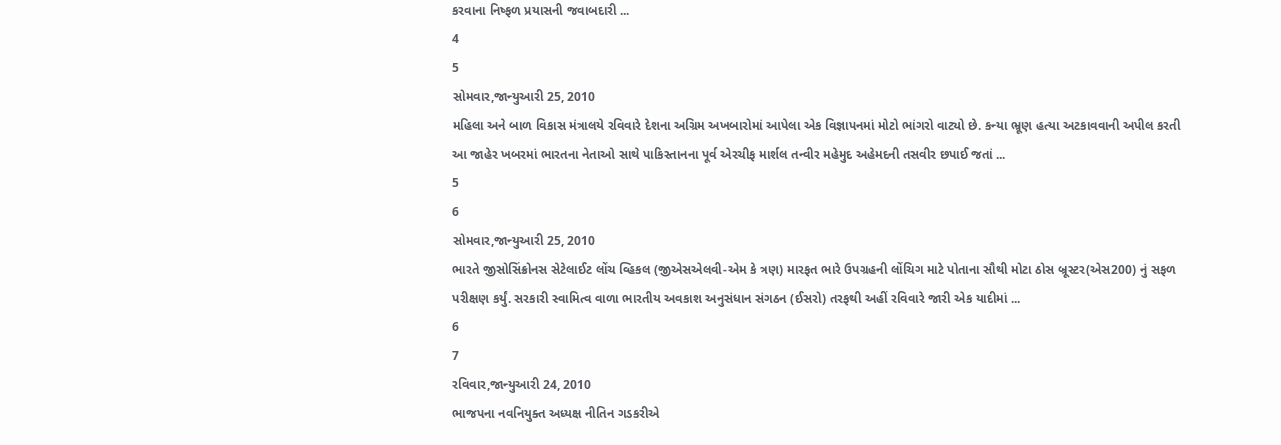કરવાના નિષ્ફળ પ્રયાસની જવાબદારી ...
4
5
સોમવાર,જાન્યુઆરી 25, 2010
મહિલા અને બાળ વિકાસ મંત્રાલયે રવિવારે દેશના અગ્રિમ અખબારોમાં આપેલા એક વિજ્ઞાપનમાં મોટો ભાંગરો વાટ્યો છે. કન્યા ભ્રૂણ હત્યા અટકાવવાની અપીલ કરતી આ જાહેર ખબરમાં ભારતના નેતાઓ સાથે પાકિસ્તાનના પૂર્વ એરચીફ માર્શલ તન્વીર મહેમુદ અહેમદની તસવીર છપાઈ જતાં ...
5
6
સોમવાર,જાન્યુઆરી 25, 2010
ભારતે જીસોસિંક્રોનસ સેટેલાઈટ લોંચ વ્હિકલ (જીએસએલવી-એમ કે ત્રણ) મારફત ભારે ઉપગ્રહની લોંચિગ માટે પોતાના સૌથી મોટા ઠોસ બ્રૂસ્ટર(એસ200) નું સફળ પરીક્ષણ કર્યું. સરકારી સ્વામિત્વ વાળા ભારતીય અવકાશ અનુસંધાન સંગઠન (ઈસરો) તરફથી અહીં રવિવારે જારી એક યાદીમાં ...
6
7
રવિવાર,જાન્યુઆરી 24, 2010
ભાજપના નવનિયુક્ત અધ્યક્ષ નીતિન ગડકરીએ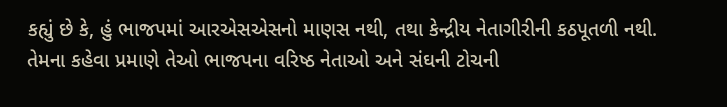કહ્યું છે કે, હું ભાજપમાં આરએસએસનો માણસ નથી, તથા કેન્દ્રીય નેતાગીરીની કઠપૂતળી નથી. તેમના કહેવા પ્રમાણે તેઓ ભાજપના વરિષ્ઠ નેતાઓ અને સંઘની ટોચની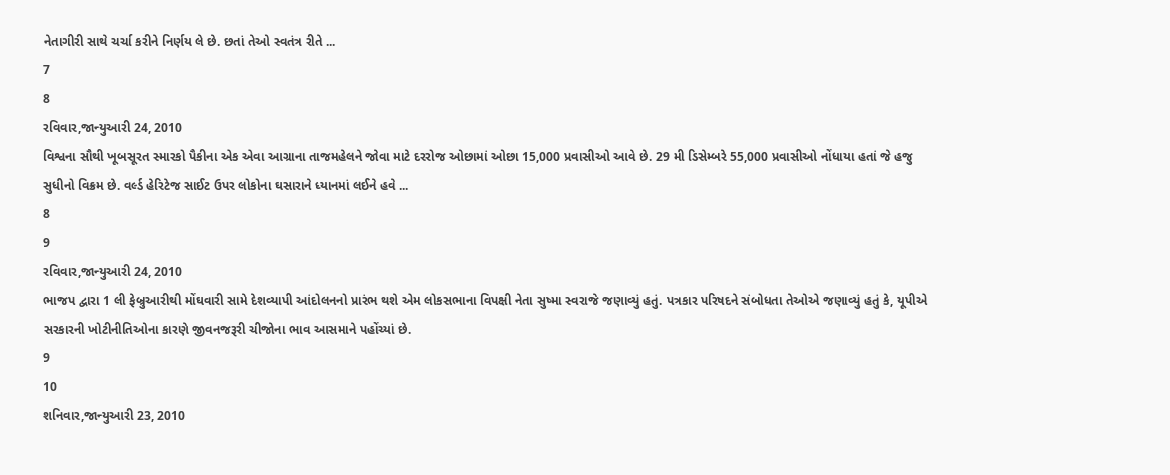નેતાગીરી સાથે ચર્ચા કરીને નિર્ણય લે છે. છતાં તેઓ સ્વતંત્ર રીતે ...
7
8
રવિવાર,જાન્યુઆરી 24, 2010
વિશ્વના સૌથી ખૂબસૂરત સ્મારકો પૈકીના એક એવા આગ્રાના તાજમહેલને જોવા માટે દરરોજ ઓછામાં ઓછા 15,000 પ્રવાસીઓ આવે છે. 29 મી ડિસેમ્બરે 55,000 પ્રવાસીઓ નોંધાયા હતાં જે હજુ સુધીનો વિક્રમ છે. વર્લ્ડ હેરિટેજ સાઈટ ઉપર લોકોના ઘસારાને ધ્યાનમાં લઈને હવે ...
8
9
રવિવાર,જાન્યુઆરી 24, 2010
ભાજપ દ્વારા 1 લી ફેબ્રુઆરીથી મોંઘવારી સામે દેશવ્યાપી આંદોલનનો પ્રારંભ થશે એમ લોકસભાના વિપક્ષી નેતા સુષ્મા સ્વરાજે જણાવ્યું હતું. પત્રકાર પરિષદને સંબોધતા તેઓએ જણાવ્યું હતું કે, યૂપીએ સરકારની ખોટીનીતિઓના કારણે જીવનજરૂરી ચીજોના ભાવ આસમાને પહોંચ્યાં છે.
9
10
શનિવાર,જાન્યુઆરી 23, 2010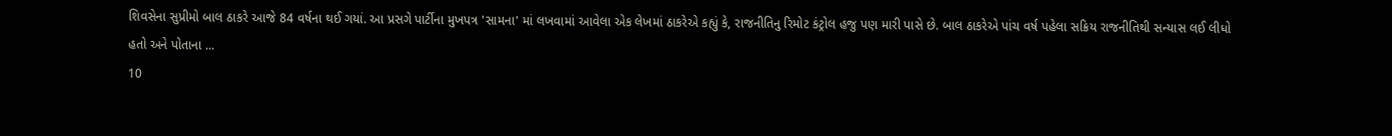શિવસેના સુપ્રીમો બાલ ઠાકરે આજે 84 વર્ષના થઈ ગયાં. આ પ્રસગે પાર્ટીના મુખપત્ર 'સામના' માં લખવામાં આવેલા એક લેખમાં ઠાકરેએ કહ્યું કે, રાજનીતિનુ રિમોટ કંટ્રોલ હજુ પણ મારી પાસે છે. બાલ ઠાકરેએ પાંચ વર્ષ પહેલા સક્રિય રાજનીતિથી સન્યાસ લઈ લીધો હતો અને પોતાના ...
10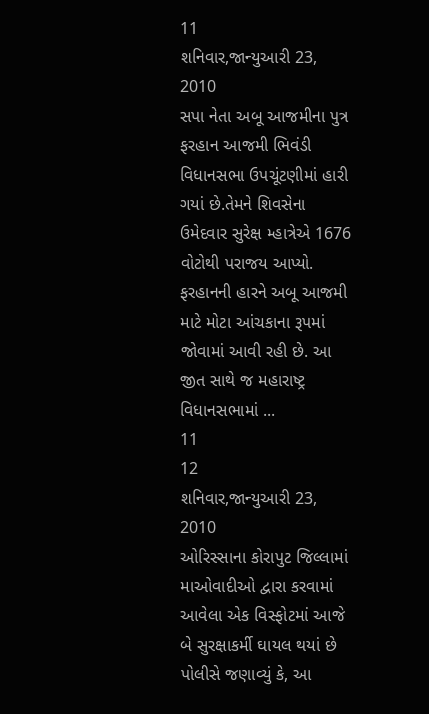11
શનિવાર,જાન્યુઆરી 23, 2010
સપા નેતા અબૂ આજમીના પુત્ર ફરહાન આજમી ભિવંડી વિધાનસભા ઉપચૂંટણીમાં હારી ગયાં છે.તેમને શિવસેના ઉમેદવાર સુરેક્ષ મ્હાત્રેએ 1676 વોટોથી પરાજય આપ્યો. ફરહાનની હારને અબૂ આજમી માટે મોટા આંચકાના રૂપમાં જોવામાં આવી રહી છે. આ જીત સાથે જ મહારાષ્ટ્ર વિધાનસભામાં ...
11
12
શનિવાર,જાન્યુઆરી 23, 2010
ઓરિસ્સાના કોરાપુટ જિલ્લામાં માઓવાદીઓ દ્વારા કરવામાં આવેલા એક વિસ્ફોટમાં આજે બે સુરક્ષાકર્મી ઘાયલ થયાં છે પોલીસે જણાવ્યું કે, આ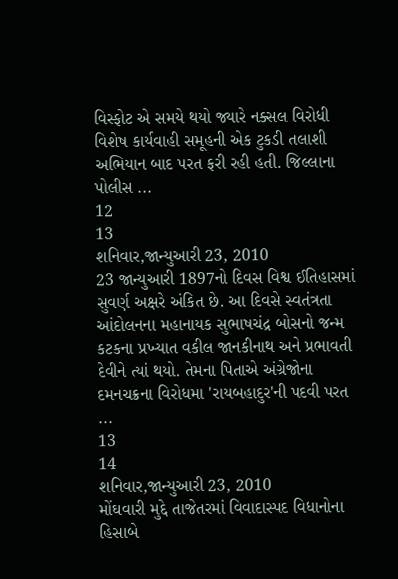વિસ્ફોટ એ સમયે થયો જ્યારે નક્સલ વિરોધી વિશેષ કાર્યવાહી સમૂહની એક ટુકડી તલાશી અભિયાન બાદ પરત ફરી રહી હતી. જિલ્લાના પોલીસ ...
12
13
શનિવાર,જાન્યુઆરી 23, 2010
23 જાન્યુઆરી 1897નો દિવસ વિશ્વ ઈતિહાસમાં સુવર્ણ અક્ષરે અંકિત છે. આ દિવસે સ્વતંત્રતા આંદોલનના મહાનાયક સુભાષચંદ્ર બોસનો જન્મ કટકના પ્રખ્યાત વકીલ જાનકીનાથ અને પ્રભાવતી દેવીને ત્યાં થયો. તેમના પિતાએ અંગ્રેજોના દમનચક્રના વિરોધમા 'રાયબહાદુર'ની પદવી પરત ...
13
14
શનિવાર,જાન્યુઆરી 23, 2010
મોંઘવારી મુદ્દે તાજેતરમાં વિવાદાસ્પદ વિધાનોના હિસાબે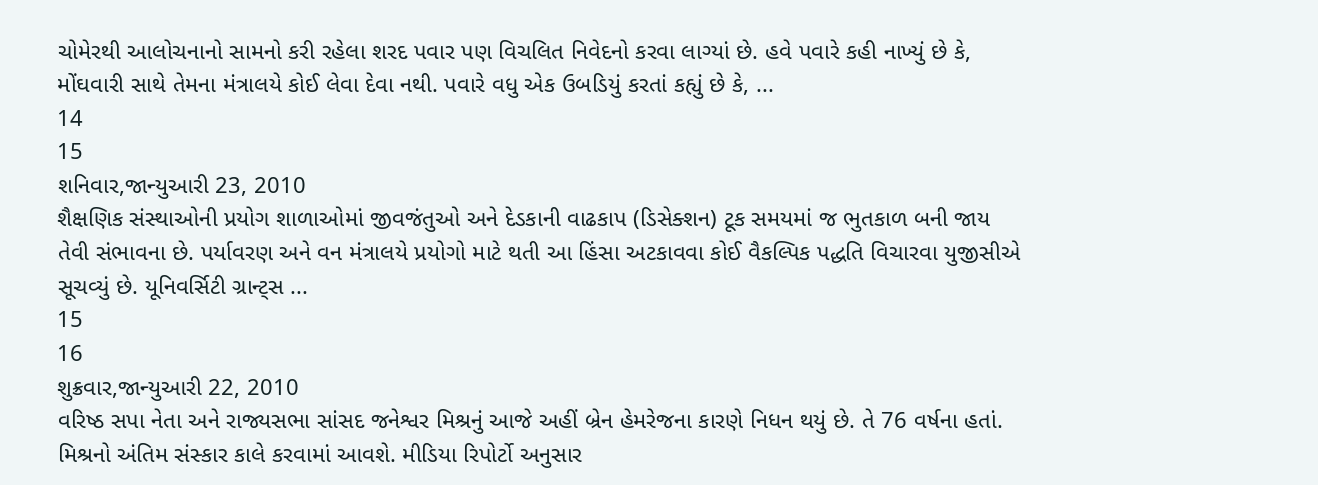ચોમેરથી આલોચનાનો સામનો કરી રહેલા શરદ પવાર પણ વિચલિત નિવેદનો કરવા લાગ્યાં છે. હવે પવારે કહી નાખ્યું છે કે, મોંઘવારી સાથે તેમના મંત્રાલયે કોઈ લેવા દેવા નથી. પવારે વધુ એક ઉબડિયું કરતાં કહ્યું છે કે, ...
14
15
શનિવાર,જાન્યુઆરી 23, 2010
શૈક્ષણિક સંસ્થાઓની પ્રયોગ શાળાઓમાં જીવજંતુઓ અને દેડકાની વાઢકાપ (ડિસેક્શન) ટૂક સમયમાં જ ભુતકાળ બની જાય તેવી સંભાવના છે. પર્યાવરણ અને વન મંત્રાલયે પ્રયોગો માટે થતી આ હિંસા અટકાવવા કોઈ વૈકલ્પિક પદ્ધતિ વિચારવા યુજીસીએ સૂચવ્યું છે. યૂનિવર્સિટી ગ્રાન્ટ્સ ...
15
16
શુક્રવાર,જાન્યુઆરી 22, 2010
વરિષ્ઠ સપા નેતા અને રાજ્યસભા સાંસદ જનેશ્વર મિશ્રનું આજે અહીં બ્રેન હેમરેજના કારણે નિધન થયું છે. તે 76 વર્ષના હતાં. મિશ્રનો અંતિમ સંસ્કાર કાલે કરવામાં આવશે. મીડિયા રિપોર્ટો અનુસાર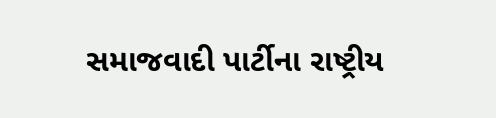સમાજવાદી પાર્ટીના રાષ્ટ્રીય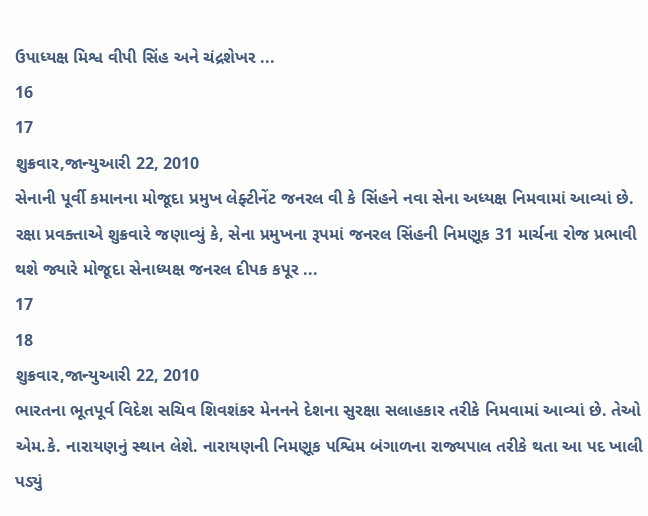ઉપાધ્યક્ષ મિશ્વ વીપી સિંહ અને ચંદ્રશેખર ...
16
17
શુક્રવાર,જાન્યુઆરી 22, 2010
સેનાની પૂર્વી કમાનના મોજૂદા પ્રમુખ લેફ્ટીનેંટ જનરલ વી કે સિંહને નવા સેના અધ્યક્ષ નિમવામાં આવ્યાં છે. રક્ષા પ્રવક્તાએ શુક્રવારે જણાવ્યું કે, સેના પ્રમુખના રૂપમાં જનરલ સિંહની નિમણૂક 31 માર્ચના રોજ પ્રભાવી થશે જ્યારે મોજૂદા સેનાધ્યક્ષ જનરલ દીપક કપૂર ...
17
18
શુક્રવાર,જાન્યુઆરી 22, 2010
ભારતના ભૂતપૂર્વ વિદેશ સચિવ શિવશંકર મેનનને દેશના સુરક્ષા સલાહકાર તરીકે નિમવામાં આવ્યાં છે. તેઓ એમ.કે. નારાયણનું સ્થાન લેશે. નારાયણની નિમણૂક પશ્વિમ બંગાળના રાજ્યપાલ તરીકે થતા આ પદ ખાલી પડ્યું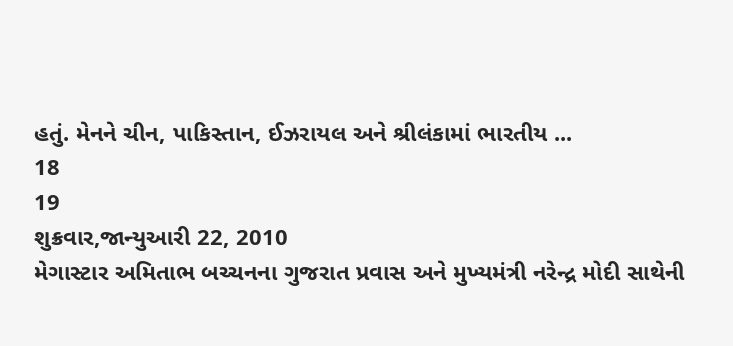હતું. મેનને ચીન, પાકિસ્તાન, ઈઝરાયલ અને શ્રીલંકામાં ભારતીય ...
18
19
શુક્રવાર,જાન્યુઆરી 22, 2010
મેગાસ્ટાર અમિતાભ બચ્ચનના ગુજરાત પ્રવાસ અને મુખ્યમંત્રી નરેન્દ્ર મોદી સાથેની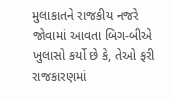મુલાકાતને રાજકીય નજરે જોવામાં આવતા બિગ-બીએ ખુલાસો કર્યો છે કે, તેઓ ફરી રાજકારણમાં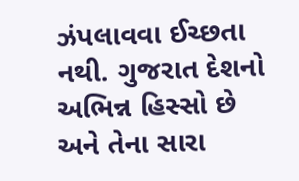ઝંપલાવવા ઈચ્છતા નથી. ગુજરાત દેશનો અભિન્ન હિસ્સો છે અને તેના સારા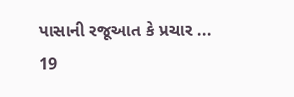પાસાની રજૂઆત કે પ્રચાર ...
19